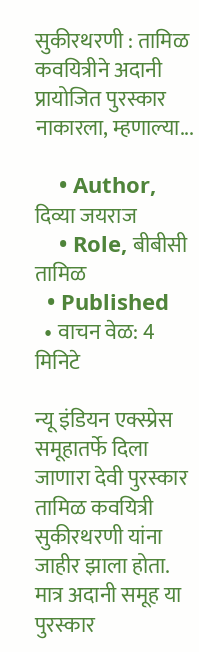सुकीरथरणी : तामिळ कवयित्रीने अदानी प्रायोजित पुरस्कार नाकारला, म्हणाल्या...

    • Author, दिव्या जयराज
    • Role, बीबीसी तामिळ
  • Published
  • वाचन वेळ: 4 मिनिटे

न्यू इंडियन एक्स्प्रेस समूहातर्फे दिला जाणारा देवी पुरस्कार तामिळ कवयित्री सुकीरथरणी यांना जाहीर झाला होता. मात्र अदानी समूह या पुरस्कार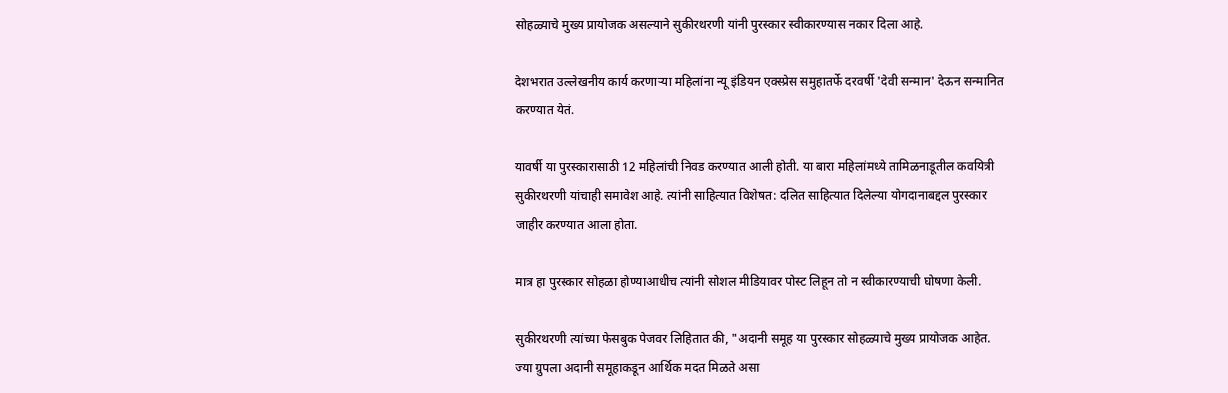सोहळ्याचे मुख्य प्रायोजक असल्याने सुकीरथरणी यांनी पुरस्कार स्वीकारण्यास नकार दिला आहे.

देशभरात उल्लेखनीय कार्य करणाऱ्या महिलांना न्यू इंडियन एक्स्प्रेस समुहातर्फे दरवर्षी 'देवी सन्मान' देऊन सन्मानित करण्यात येतं.

यावर्षी या पुरस्कारासाठी 12 महिलांची निवड करण्यात आली होती. या बारा महिलांमध्ये तामिळनाडूतील कवयित्री सुकीरथरणी यांचाही समावेश आहे. त्यांनी साहित्यात विशेषत: दलित साहित्यात दिलेल्या योगदानाबद्दल पुरस्कार जाहीर करण्यात आला होता.

मात्र हा पुरस्कार सोहळा होण्याआधीच त्यांनी सोशल मीडियावर पोस्ट लिहून तो न स्वीकारण्याची घोषणा केली.

सुकीरथरणी त्यांच्या फेसबुक पेजवर लिहितात की, "अदानी समूह या पुरस्कार सोहळ्याचे मुख्य प्रायोजक आहेत. ज्या ग्रुपला अदानी समूहाकडून आर्थिक मदत मिळते असा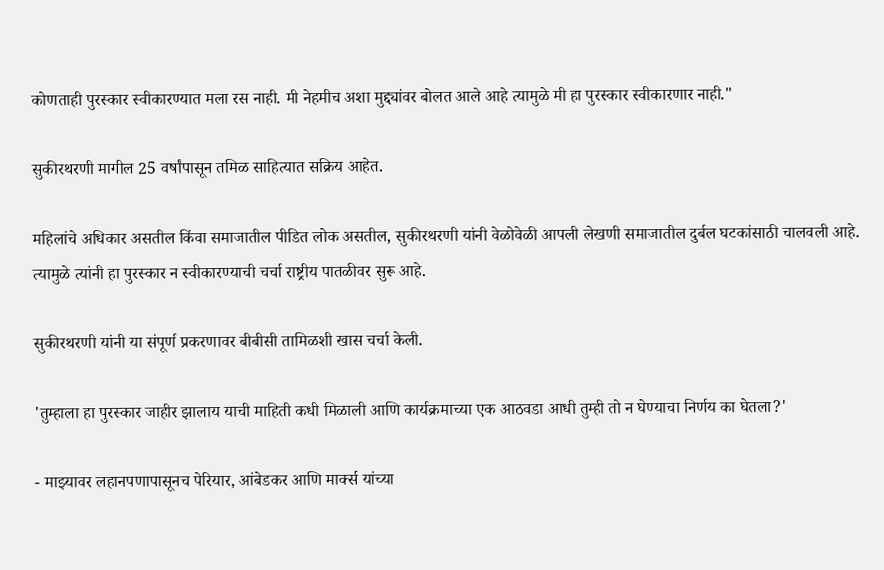कोणताही पुरस्कार स्वीकारण्यात मला रस नाही. मी नेहमीच अशा मुद्द्यांवर बोलत आले आहे त्यामुळे मी हा पुरस्कार स्वीकारणार नाही."

सुकीरथरणी मागील 25 वर्षांपासून तमिळ साहित्यात सक्रिय आहेत.

महिलांचे अधिकार असतील किंवा समाजातील पीडित लोक असतील, सुकीरथरणी यांनी वेळोवेळी आपली लेखणी समाजातील दुर्बल घटकांसाठी चालवली आहे. त्यामुळे त्यांनी हा पुरस्कार न स्वीकारण्याची चर्चा राष्ट्रीय पातळीवर सुरू आहे.

सुकीरथरणी यांनी या संपूर्ण प्रकरणावर बीबीसी तामिळशी खास चर्चा केली.

'तुम्हाला हा पुरस्कार जाहीर झालाय याची माहिती कधी मिळाली आणि कार्यक्रमाच्या एक आठवडा आधी तुम्ही तो न घेण्याचा निर्णय का घेतला?'

- माझ्यावर लहानपणापासूनच पेरियार, आंबेडकर आणि मार्क्स यांच्या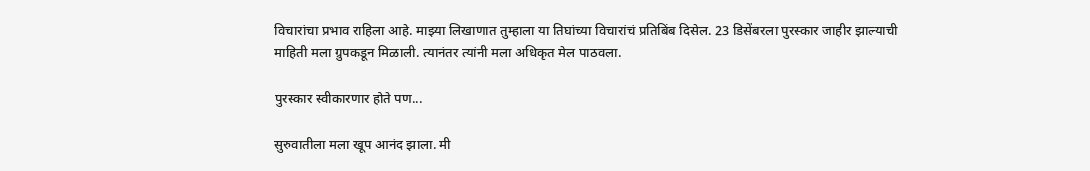विचारांचा प्रभाव राहिला आहे. माझ्या लिखाणात तुम्हाला या तिघांच्या विचारांचं प्रतिबिंब दिसेल. 23 डिसेंबरला पुरस्कार जाहीर झाल्याची माहिती मला ग्रुपकडून मिळाली. त्यानंतर त्यांनी मला अधिकृत मेल पाठवला.

पुरस्कार स्वीकारणार होते पण...

सुरुवातीला मला खूप आनंद झाला. मी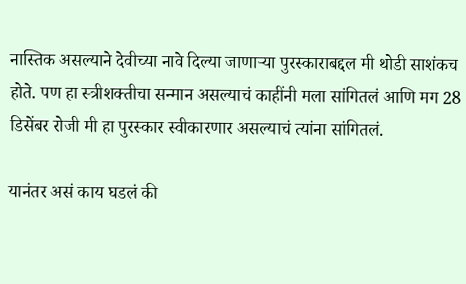नास्तिक असल्याने देवीच्या नावे दिल्या जाणाऱ्या पुरस्काराबद्दल मी थोडी साशंकच होते. पण हा स्त्रीशक्तीचा सन्मान असल्याचं काहींनी मला सांगितलं आणि मग 28 डिसेंबर रोजी मी हा पुरस्कार स्वीकारणार असल्याचं त्यांना सांगितलं.

यानंतर असं काय घडलं की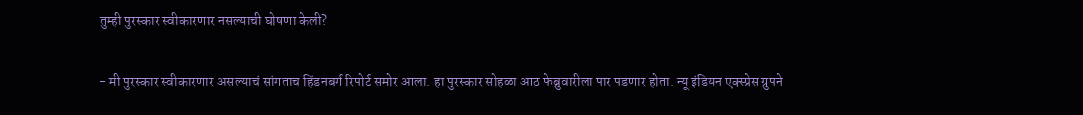तुम्ही पुरस्कार स्वीकारणार नसल्याची घोषणा केली?

- मी पुरस्कार स्वीकारणार असल्याचं सांगताच हिंडनबर्ग रिपोर्ट समोर आला. हा पुरस्कार सोहळा आठ फेब्रुवारीला पार पडणार होता. न्यू इंडियन एक्स्प्रेस ग्रुपने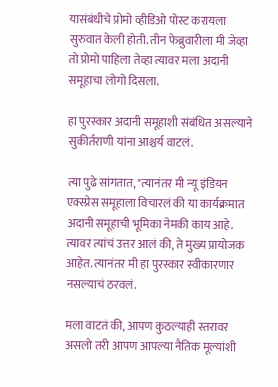यासंबंधीचे प्रोमो व्हीडिओ पोस्ट करायला सुरुवात केली होती. तीन फेब्रुवारीला मी जेव्हा तो प्रोमो पाहिला तेव्हा त्यावर मला अदानी समूहाचा लोगो दिसला.

हा पुरस्कार अदानी समूहाशी संबंधित असल्याने सुकीर्तराणी यांना आश्चर्य वाटलं.

त्या पुढे सांगतात, "त्यानंतर मी न्यू इंडियन एक्स्प्रेस समूहाला विचारलं की या कार्यक्रमात अदानी समूहाची भूमिका नेमकी काय आहे. त्यावर त्यांचं उत्तर आलं की, ते मुख्य प्रायोजक आहेत. त्यानंतर मी हा पुरस्कार स्वीकारणार नसल्याचं ठरवलं.

मला वाटतं की, आपण कुठल्याही स्तरावर असलो तरी आपण आपल्या नैतिक मूल्यांशी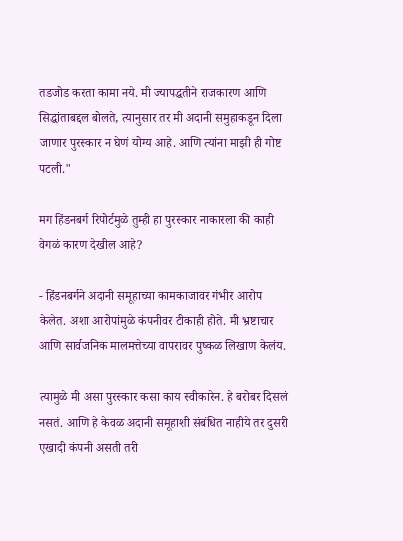तडजोड करता कामा नये. मी ज्यापद्धतीने राजकारण आणि सिद्धांताबद्दल बोलते, त्यानुसार तर मी अदानी समुहाकडून दिला जाणार पुरस्कार न घेणं योग्य आहे. आणि त्यांना माझी ही गोष्ट पटली."

मग हिंडनबर्ग रिपोर्टमुळे तुम्ही हा पुरस्कार नाकारला की काही वेगळं कारण देखील आहे?

- हिंडनबर्गने अदानी समूहाच्या कामकाजावर गंभीर आरोप केलेत. अशा आरोपांमुळे कंपनीवर टीकाही होते. मी भ्रष्टाचार आणि सार्वजनिक मालमत्तेच्या वापरावर पुष्कळ लिखाण केलंय.

त्यामुळे मी असा पुरस्कार कसा काय स्वीकारेन. हे बरोबर दिसलं नसतं. आणि हे केवळ अदानी समूहाशी संबंधित नाहीये तर दुसरी एखादी कंपनी असती तरी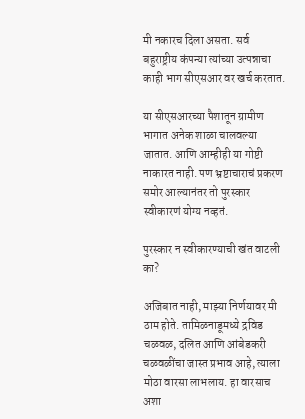मी नकारच दिला असता. सर्व बहुराष्ट्रीय कंपन्या त्यांच्या उत्पन्नाचा काही भाग सीएसआर वर खर्च करतात.

या सीएसआरच्या पैशातून ग्रामीण भागात अनेक शाळा चालवल्या जातात. आणि आम्हीही या गोष्टी नाकारत नाही. पण भ्रष्टाचाराचं प्रकरण समोर आल्यानंतर तो पुरस्कार स्वीकारणं योग्य नव्हतं.

पुरस्कार न स्वीकारण्याची खंत वाटली का?

अजिबात नाही, माझ्या निर्णयावर मी ठाम होते. तामिळनाडूमध्ये द्रविड चळवळ, दलित आणि आंबेडकरी चळवळींचा जास्त प्रभाव आहे, त्याला मोठा वारसा लाभलाय. हा वारसाच अशा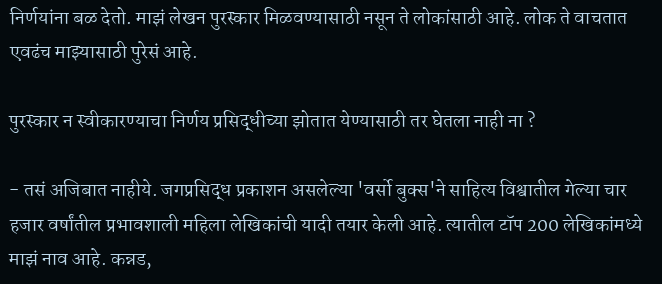निर्णयांना बळ देतो. माझं लेखन पुरस्कार मिळवण्यासाठी नसून ते लोकांसाठी आहे. लोक ते वाचतात एवढंच माझ्यासाठी पुरेसं आहे.

पुरस्कार न स्वीकारण्याचा निर्णय प्रसिद्धीच्या झोतात येण्यासाठी तर घेतला नाही ना ?

- तसं अजिबात नाहीये. जगप्रसिद्ध प्रकाशन असलेल्या 'वर्सो बुक्स'ने साहित्य विश्वातील गेल्या चार हजार वर्षांतील प्रभावशाली महिला लेखिकांची यादी तयार केली आहे. त्यातील टॉप 200 लेखिकांमध्ये माझं नाव आहे. कन्नड,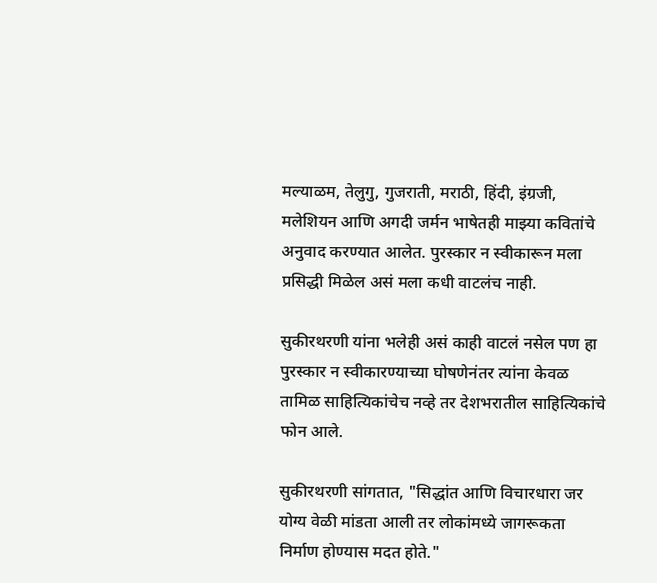मल्याळम, तेलुगु, गुजराती, मराठी, हिंदी, इंग्रजी, मलेशियन आणि अगदी जर्मन भाषेतही माझ्या कवितांचे अनुवाद करण्यात आलेत. पुरस्कार न स्वीकारून मला प्रसिद्धी मिळेल असं मला कधी वाटलंच नाही.

सुकीरथरणी यांना भलेही असं काही वाटलं नसेल पण हा पुरस्कार न स्वीकारण्याच्या घोषणेनंतर त्यांना केवळ तामिळ साहित्यिकांचेच नव्हे तर देशभरातील साहित्यिकांचे फोन आले.

सुकीरथरणी सांगतात, "सिद्धांत आणि विचारधारा जर योग्य वेळी मांडता आली तर लोकांमध्ये जागरूकता निर्माण होण्यास मदत होते."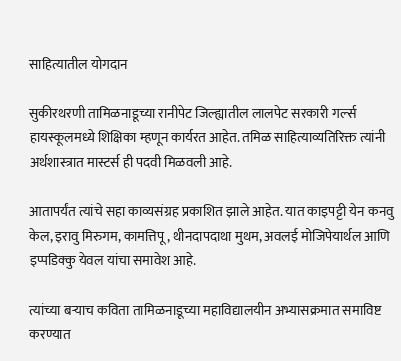साहित्यातील योगदान

सुकीरथरणी तामिळनाडूच्या रानीपेट जिल्ह्यातील लालपेट सरकारी गर्ल्स हायस्कूलमध्ये शिक्षिका म्हणून कार्यरत आहेत. तमिळ साहित्याव्यतिरिक्त त्यांनी अर्थशास्त्रात मास्टर्स ही पदवी मिळवली आहे.

आतापर्यंत त्यांचे सहा काव्यसंग्रह प्रकाशित झाले आहेत. यात काइपट्टी येन कनवु केल, इरावु मिरुगम, कामत्तिपू, थीनदापदाथा मुथम, अवलई मोजिपेयार्थल आणि इप्पडिक्कु येवल यांचा समावेश आहे.

त्यांच्या बऱ्याच कविता तामिळनाडूच्या महाविद्यालयीन अभ्यासक्रमात समाविष्ट करण्यात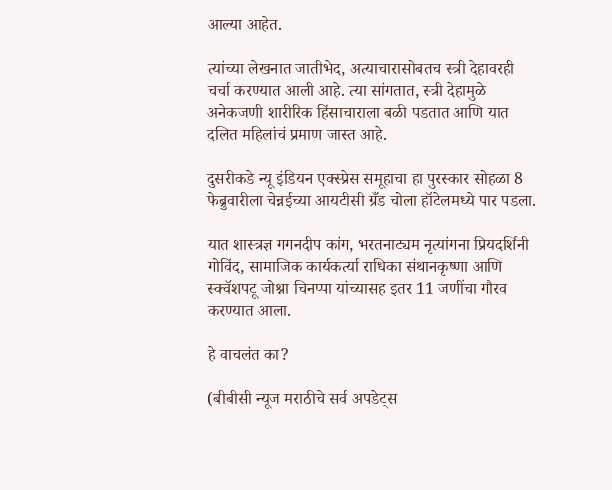आल्या आहेत.

त्यांच्या लेखनात जातीभेद, अत्याचारासोबतच स्त्री देहावरही चर्चा करण्यात आली आहे. त्या सांगतात, स्त्री देहामुळे अनेकजणी शारीरिक हिंसाचाराला बळी पडतात आणि यात दलित महिलांचं प्रमाण जास्त आहे.

दुसरीकडे न्यू इंडियन एक्स्प्रेस समूहाचा हा पुरस्कार सोहळा 8 फेब्रुवारीला चेन्नईच्या आयटीसी ग्रँड चोला हॉटेलमध्ये पार पडला.

यात शास्त्रज्ञ गगनदीप कांग, भरतनाट्यम नृत्यांगना प्रियदर्शिनी गोविंद, सामाजिक कार्यकर्त्या राधिका संथानकृष्णा आणि स्क्वॅशपटू जोश्ना चिनप्पा यांच्यासह इतर 11 जणींचा गौरव करण्यात आला.

हे वाचलंत का?

(बीबीसी न्यूज मराठीचे सर्व अपडेट्स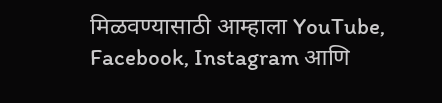मिळवण्यासाठी आम्हाला YouTube, Facebook, Instagram आणि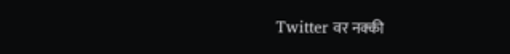Twitter वर नक्की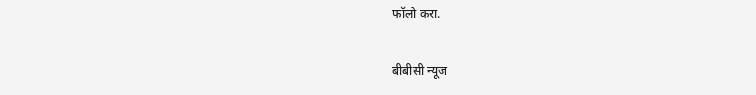फॉलो करा.

बीबीसी न्यूज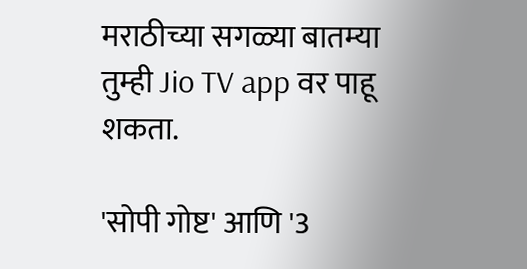मराठीच्या सगळ्या बातम्या तुम्ही Jio TV app वर पाहू शकता.

'सोपी गोष्ट' आणि '3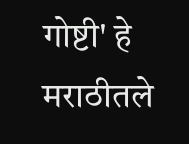गोष्टी' हे मराठीतले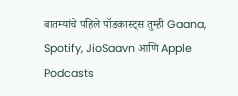बातम्यांचे पहिले पॉडकास्ट्स तुम्ही Gaana, Spotify, JioSaavn आणि Apple Podcasts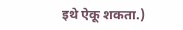इथे ऐकू शकता.)